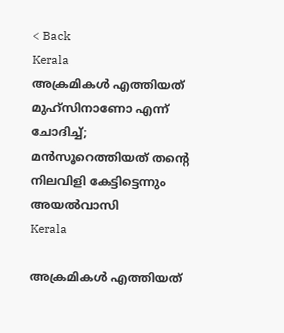< Back
Kerala
അക്രമികള്‍ എത്തിയത് മുഹ്‍സിനാണോ എന്ന് ചോദിച്ച്; മന്‍സൂറെത്തിയത് തന്‍റെ നിലവിളി കേട്ടിട്ടെന്നും അയല്‍വാസി
Kerala

അക്രമികള്‍ എത്തിയത്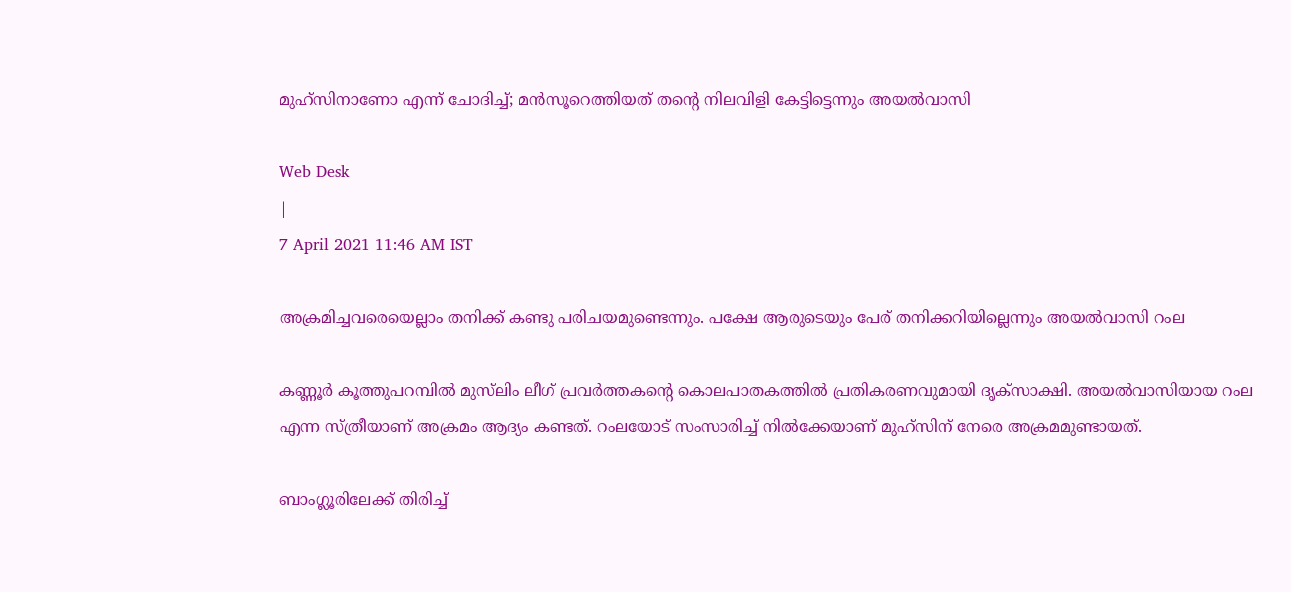മുഹ്‍സിനാണോ എന്ന് ചോദിച്ച്; മന്‍സൂറെത്തിയത് തന്‍റെ നിലവിളി കേട്ടിട്ടെന്നും അയല്‍വാസി

Web Desk
|
7 April 2021 11:46 AM IST

അക്രമിച്ചവരെയെല്ലാം തനിക്ക് കണ്ടു പരിചയമുണ്ടെന്നും. പക്ഷേ ആരുടെയും പേര് തനിക്കറിയില്ലെന്നും അയല്‍വാസി റംല

കണ്ണൂര്‍ കൂത്തുപറമ്പില്‍ മുസ്‍ലിം ലീഗ് പ്രവർത്തകന്‍റെ കൊലപാതകത്തില്‍ പ്രതികരണവുമായി ദൃക്‍സാക്ഷി. അയല്‍വാസിയായ റംല എന്ന സ്ത്രീയാണ് അക്രമം ആദ്യം കണ്ടത്. റംലയോട് സംസാരിച്ച് നില്‍ക്കേയാണ് മു‍ഹ്സിന് നേരെ അക്രമമുണ്ടായത്.

ബാംഗ്ലൂരിലേക്ക് തിരിച്ച്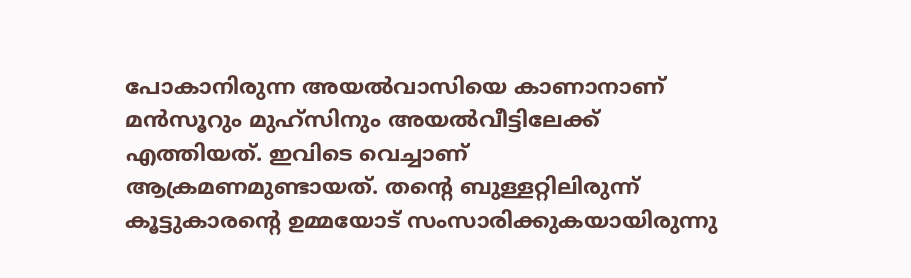പോകാനിരുന്ന അയൽവാസിയെ കാണാനാണ് മൻസൂറും മുഹ്‍സിനും അയല്‍വീട്ടിലേക്ക് എത്തിയത്. ഇവിടെ വെച്ചാണ് ആക്രമണമുണ്ടായത്. തന്‍റെ ബുള്ളറ്റിലിരുന്ന് കൂട്ടുകാരന്‍റെ ഉമ്മയോട് സംസാരിക്കുകയായിരുന്നു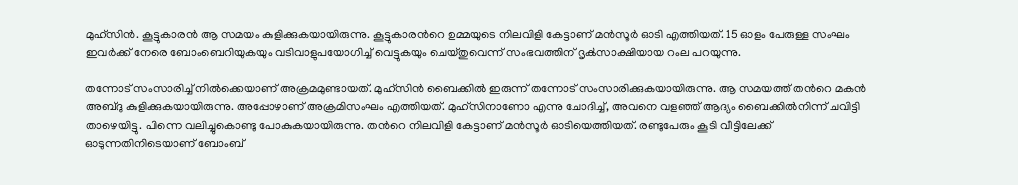മുഹ്‍സിന്‍. കൂട്ടുകാരന്‍ ആ സമയം കുളിക്കുകയായിരുന്നു. കൂട്ടുകാരന്‍റെ ഉമ്മയുടെ നിലവിളി കേട്ടാണ് മൻസൂർ ഓടി എത്തിയത്. 15 ഓളം പേരുള്ള സംഘം ഇവർക്ക് നേരെ ബോംബെറിയുകയും വടിവാളുപയോഗിച്ച് വെട്ടുകയും ചെയ്തുവെന്ന് സംഭവത്തിന് ദൃക്‍സാക്ഷിയായ റംല പറയുന്നു.

തന്നോട് സംസാരിച്ച് നില്‍ക്കെയാണ് അക്രമമുണ്ടായത്. മുഹ്‍സിന്‍ ബൈക്കില്‍ ഇരുന്ന് തന്നോട് സംസാരിക്കുകയായിരുന്നു. ആ സമയത്ത് തന്‍റെ മകന്‍ അബ്ദു കുളിക്കുകയായിരുന്നു. അപ്പോഴാണ് അക്രമിസംഘം എത്തിയത്. മുഹ്‍സിനാണോ എന്നു ചോദിച്ച്, അവനെ വളഞ്ഞ് ആദ്യം ബൈക്കില്‍നിന്ന് ചവിട്ടി താഴെയിട്ടു. പിന്നെ വലിച്ചുകൊണ്ടു പോകുകയായിരുന്നു. തന്‍റെ നിലവിളി കേട്ടാണ് മന്‍സൂര്‍ ഓടിയെത്തിയത്. രണ്ടുപേരും കൂടി വീട്ടിലേക്ക് ഓടുന്നതിനിടെയാണ് ബോംബ്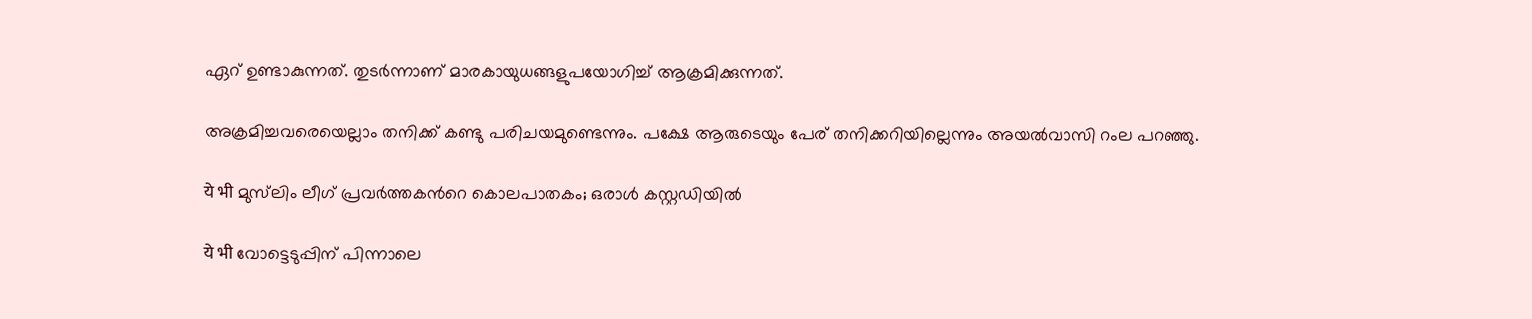ഏറ് ഉണ്ടാകുന്നത്. തുടര്‍ന്നാണ് മാരകായുധങ്ങളുപയോഗിച്ച് ആക്രമിക്കുന്നത്.

അക്രമിച്ചവരെയെല്ലാം തനിക്ക് കണ്ടു പരിചയമുണ്ടെന്നും. പക്ഷേ ആരുടെയും പേര് തനിക്കറിയില്ലെന്നും അയല്‍വാസി റംല പറഞ്ഞു.

ये भी മുസ്‍ലിം ലീഗ് പ്രവർത്തകന്‍റെ കൊലപാതകം; ഒരാൾ കസ്റ്റഡിയില്‍

ये भी വോട്ടെടുപ്പിന് പിന്നാലെ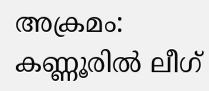അക്രമം: കണ്ണൂരില്‍ ലീഗ്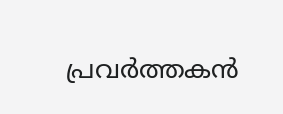പ്രവര്‍ത്തകന്‍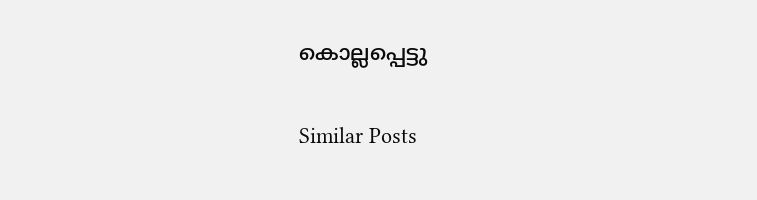കൊല്ലപ്പെട്ടു

Similar Posts